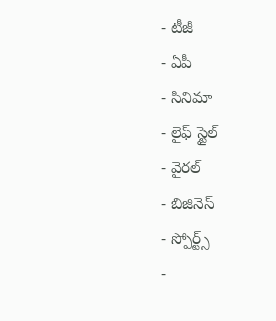- టీజీ
- ఏపీ
- సినిమా
- లైఫ్ స్టైల్
- వైరల్
- బిజినెస్
- స్పోర్ట్స్
-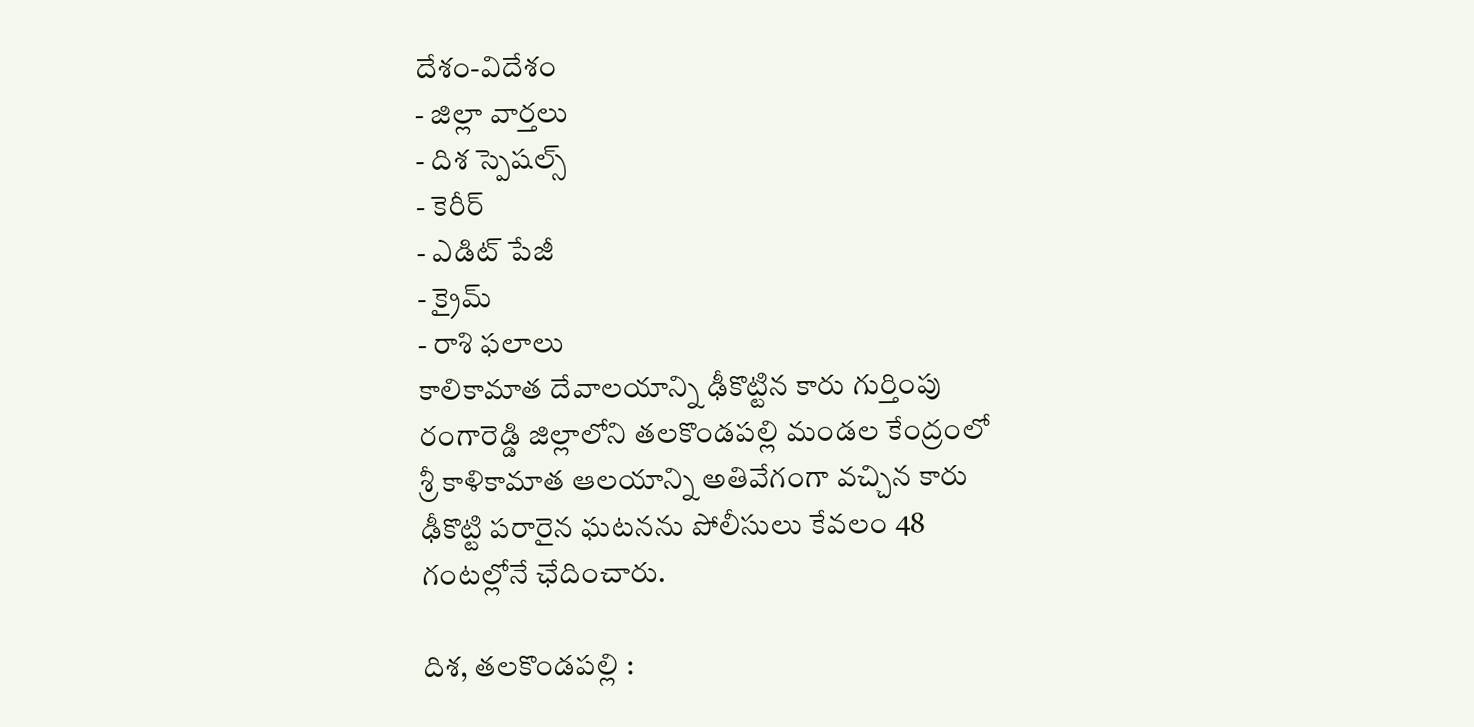దేశం-విదేశం
- జిల్లా వార్తలు
- దిశ స్పెషల్స్
- కెరీర్
- ఎడిట్ పేజీ
- క్రైమ్
- రాశి ఫలాలు
కాలికామాత దేవాలయాన్ని ఢీకొట్టిన కారు గుర్తింపు
రంగారెడ్డి జిల్లాలోని తలకొండపల్లి మండల కేంద్రంలో శ్రీ కాళికామాత ఆలయాన్ని అతివేగంగా వచ్చిన కారు ఢీకొట్టి పరారైన ఘటనను పోలీసులు కేవలం 48 గంటల్లోనే ఛేదించారు.

దిశ, తలకొండపల్లి :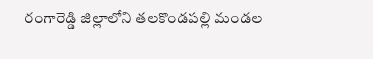రంగారెడ్డి జిల్లాలోని తలకొండపల్లి మండల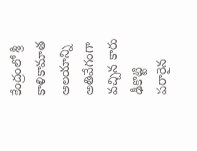కేంద్రంలో శ్రీ కాళికామాత ఆలయాన్ని అతివేగంగా వచ్చిన కారు ఢీకొట్టి పరారైన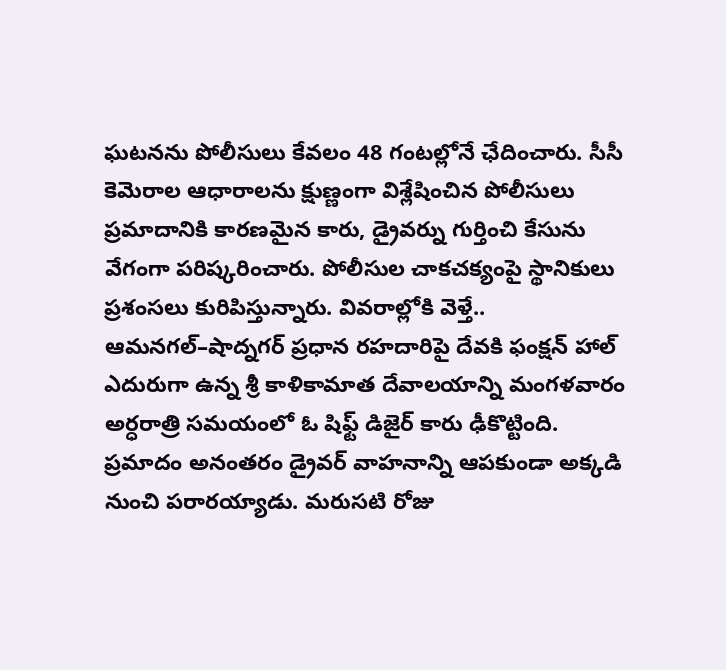ఘటనను పోలీసులు కేవలం 48 గంటల్లోనే ఛేదించారు. సీసీ కెమెరాల ఆధారాలను క్షుణ్ణంగా విశ్లేషించిన పోలీసులు ప్రమాదానికి కారణమైన కారు, డ్రైవర్ను గుర్తించి కేసును వేగంగా పరిష్కరించారు. పోలీసుల చాకచక్యంపై స్థానికులు ప్రశంసలు కురిపిస్తున్నారు. వివరాల్లోకి వెళ్తే.. ఆమనగల్–షాద్నగర్ ప్రధాన రహదారిపై దేవకి ఫంక్షన్ హాల్ ఎదురుగా ఉన్న శ్రీ కాళికామాత దేవాలయాన్ని మంగళవారం అర్ధరాత్రి సమయంలో ఓ షిఫ్ట్ డిజైర్ కారు ఢీకొట్టింది. ప్రమాదం అనంతరం డ్రైవర్ వాహనాన్ని ఆపకుండా అక్కడి నుంచి పరారయ్యాడు. మరుసటి రోజు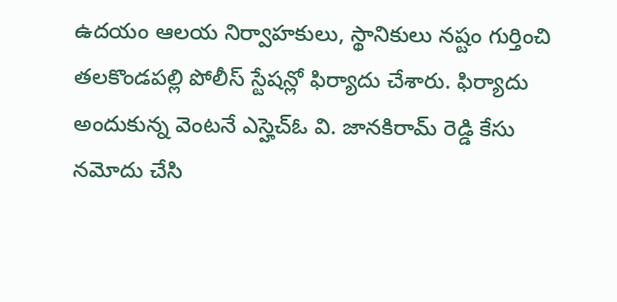ఉదయం ఆలయ నిర్వాహకులు, స్థానికులు నష్టం గుర్తించి తలకొండపల్లి పోలీస్ స్టేషన్లో ఫిర్యాదు చేశారు. ఫిర్యాదు అందుకున్న వెంటనే ఎస్హెచ్ఓ వి. జానకిరామ్ రెడ్డి కేసు నమోదు చేసి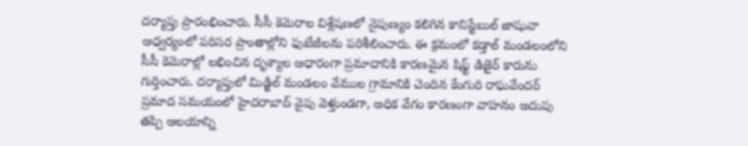దర్యాప్తు ప్రారంభించారు. సీసీ కెమెరాల విశ్లేషణలో నైపుణ్యం కలిగిన కానిస్టేబుల్ జాషువా ఆధ్వర్యంలో పరిసర ప్రాంతాల్లోని ఫుటేజీలను పరిశీలించారు. ఈ క్రమంలో కడ్తాల్ మండలంలోని సీసీ కెమెరాల్లో లభించిన దృశ్యాల ఆధారంగా ప్రమాదానికి కారణమైన షిఫ్ట్ డిజైర్ కారును గుర్తించారు. దర్యాప్తులో మిడ్జిల్ మండలం వేముల గ్రామానికి చెందిన కేంగురి రాఘవేందర్ ప్రమాద సమయంలో హైదరాబాద్ వైపు వెళ్తుండగా, అధిక వేగం కారణంగా వాహనం అదుపు తప్పి ఆలయాన్ని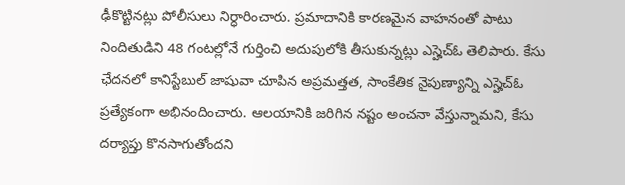ఢీకొట్టినట్లు పోలీసులు నిర్ధారించారు. ప్రమాదానికి కారణమైన వాహనంతో పాటు నిందితుడిని 48 గంటల్లోనే గుర్తించి అదుపులోకి తీసుకున్నట్లు ఎస్హెచ్ఓ తెలిపారు. కేసు ఛేదనలో కానిస్టేబుల్ జాషువా చూపిన అప్రమత్తత, సాంకేతిక నైపుణ్యాన్ని ఎస్హెచ్ఓ ప్రత్యేకంగా అభినందించారు. ఆలయానికి జరిగిన నష్టం అంచనా వేస్తున్నామని, కేసు దర్యాప్తు కొనసాగుతోందని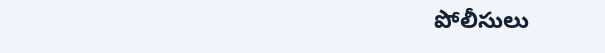పోలీసులు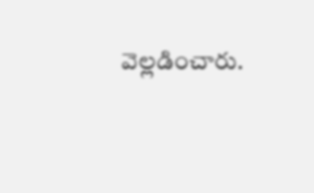వెల్లడించారు.